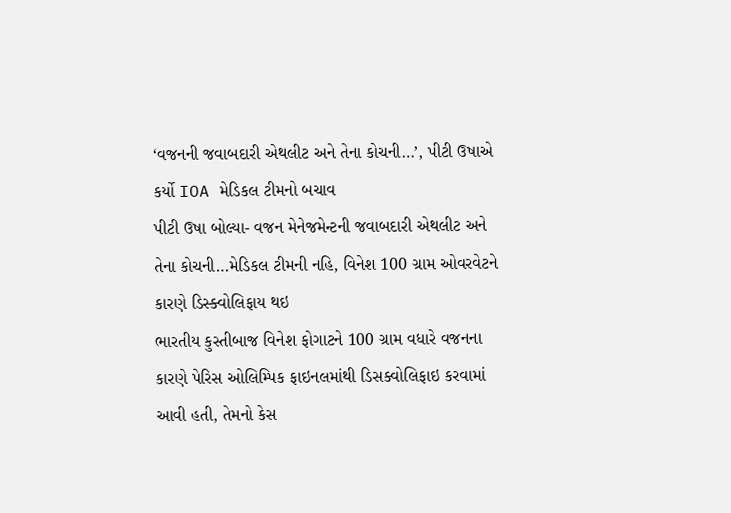‘વજનની જવાબદારી એથલીટ અને તેના કોચની…’, પીટી ઉષાએ કર્યો IOA મેડિકલ ટીમનો બચાવ
પીટી ઉષા બોલ્યા- વજન મેનેજમેન્ટની જવાબદારી એથલીટ અને તેના કોચની…મેડિકલ ટીમની નહિ, વિનેશ 100 ગ્રામ ઓવરવેટને કારણે ડિસ્ક્વોલિફાય થઇ
ભારતીય કુસ્તીબાજ વિનેશ ફોગાટને 100 ગ્રામ વધારે વજનના કારણે પેરિસ ઓલિમ્પિક ફાઇનલમાંથી ડિસક્વોલિફાઇ કરવામાં આવી હતી, તેમનો કેસ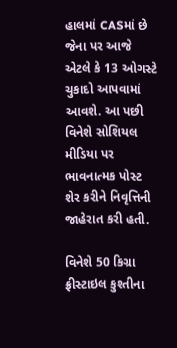હાલમાં CASમાં છે જેના પર આજે એટલે કે 13 ઓગસ્ટે ચુકાદો આપવામાં આવશે. આ પછી વિનેશે સોશિયલ મીડિયા પર ભાવનાત્મક પોસ્ટ શેર કરીને નિવૃત્તિની જાહેરાત કરી હતી.

વિનેશે 50 કિગ્રા ફ્રીસ્ટાઇલ કુશ્તીના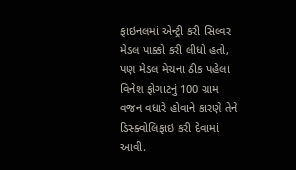ફાઇનલમાં એન્ટ્રી કરી સિલ્વર મેડલ પાક્કો કરી લીધો હતો, પણ મેડલ મેચના ઠીક પહેલા વિનેશ ફોગાટનું 100 ગ્રામ વજન વધારે હોવાને કારણે તેને ડિસ્ક્વોલિફાઇ કરી દેવામાં આવી.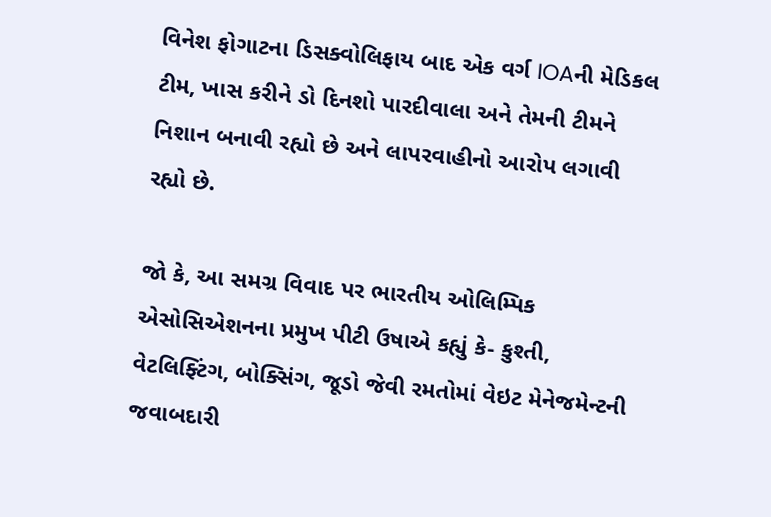વિનેશ ફોગાટના ડિસક્વોલિફાય બાદ એક વર્ગ IOAની મેડિકલ ટીમ, ખાસ કરીને ડો દિનશો પારદીવાલા અને તેમની ટીમને નિશાન બનાવી રહ્યો છે અને લાપરવાહીનો આરોપ લગાવી રહ્યો છે.

જો કે, આ સમગ્ર વિવાદ પર ભારતીય ઓલિમ્પિક એસોસિએશનના પ્રમુખ પીટી ઉષાએ કહ્યું કે- કુશ્તી, વેટલિફ્ટિંગ, બોક્સિંગ, જૂડો જેવી રમતોમાં વેઇટ મેનેજમેન્ટની જવાબદારી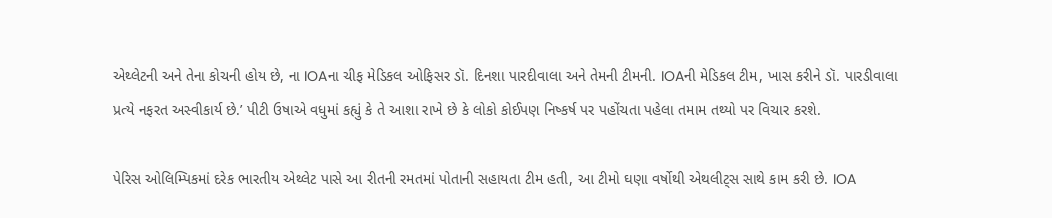એથ્લેટની અને તેના કોચની હોય છે, ના IOAના ચીફ મેડિકલ ઓફિસર ડૉ. દિનશા પારદીવાલા અને તેમની ટીમની. IOAની મેડિકલ ટીમ, ખાસ કરીને ડૉ. પારડીવાલા પ્રત્યે નફરત અસ્વીકાર્ય છે.’ પીટી ઉષાએ વધુમાં કહ્યું કે તે આશા રાખે છે કે લોકો કોઈપણ નિષ્કર્ષ પર પહોંચતા પહેલા તમામ તથ્યો પર વિચાર કરશે.

પેરિસ ઓલિમ્પિકમાં દરેક ભારતીય એથ્લેટ પાસે આ રીતની રમતમાં પોતાની સહાયતા ટીમ હતી, આ ટીમો ઘણા વર્ષોથી એથલીટ્સ સાથે કામ કરી છે. IOA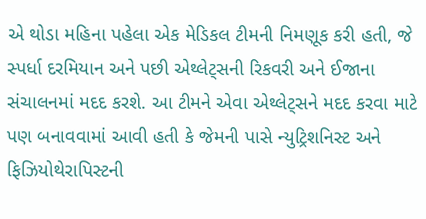એ થોડા મહિના પહેલા એક મેડિકલ ટીમની નિમણૂક કરી હતી, જે સ્પર્ધા દરમિયાન અને પછી એથ્લેટ્સની રિકવરી અને ઈજાના સંચાલનમાં મદદ કરશે. આ ટીમને એવા એથ્લેટ્સને મદદ કરવા માટે પણ બનાવવામાં આવી હતી કે જેમની પાસે ન્યુટ્રિશનિસ્ટ અને ફિઝિયોથેરાપિસ્ટની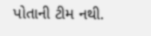પોતાની ટીમ નથી.